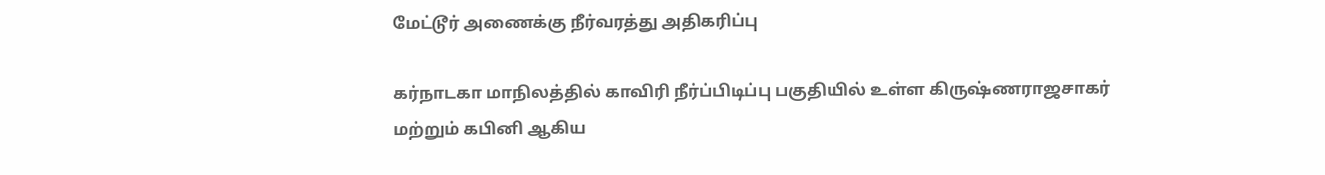மேட்டூர் அணைக்கு நீர்வரத்து அதிகரிப்பு

கர்நாடகா மாநிலத்தில் காவிரி நீர்ப்பிடிப்பு பகுதியில் உள்ள கிருஷ்ணராஜசாகர் மற்றும் கபினி ஆகிய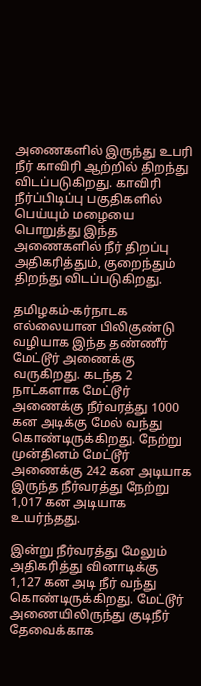அணைகளில் இருந்து உபரி நீர் காவிரி ஆற்றில் திறந்து விடப்படுகிறது. காவிரி நீர்ப்பிடிப்பு பகுதிகளில் பெய்யும் மழையை பொறுத்து இந்த அணைகளில் நீர் திறப்பு அதிகரித்தும், குறைந்தும் திறந்து விடப்படுகிறது.

தமிழகம்-கர்நாடக எல்லையான பிலிகுண்டு வழியாக இந்த தண்ணீர் மேட்டூர் அணைக்கு வருகிறது. கடந்த 2 நாட்களாக மேட்டூர் அணைக்கு நீர்வரத்து 1000 கன அடிக்கு மேல் வந்து கொண்டிருக்கிறது. நேற்று முன்தினம் மேட்டூர் அணைக்கு 242 கன அடியாக இருந்த நீர்வரத்து நேற்று 1,017 கன அடியாக உயர்ந்தது.

இன்று நீர்வரத்து மேலும் அதிகரித்து வினாடிக்கு 1,127 கன அடி நீர் வந்து கொண்டிருக்கிறது. மேட்டூர் அணையிலிருந்து குடிநீர் தேவைக்காக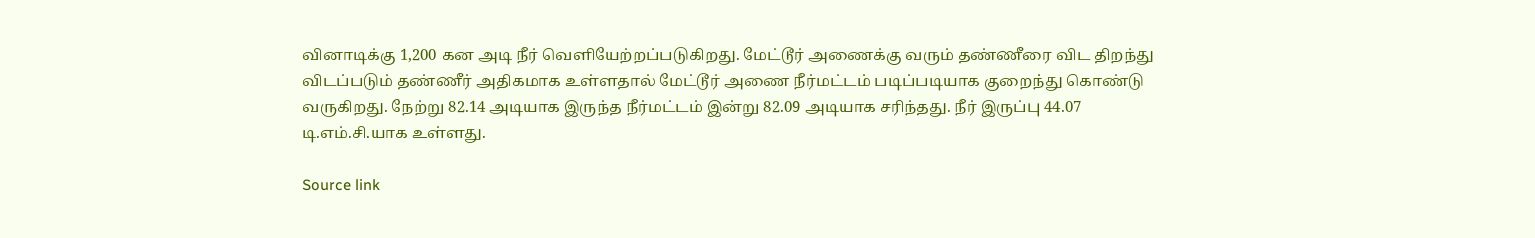வினாடிக்கு 1,200 கன அடி நீர் வெளியேற்றப்படுகிறது. மேட்டூர் அணைக்கு வரும் தண்ணீரை விட திறந்து விடப்படும் தண்ணீர் அதிகமாக உள்ளதால் மேட்டூர் அணை நீர்மட்டம் படிப்படியாக குறைந்து கொண்டு வருகிறது. நேற்று 82.14 அடியாக இருந்த நீர்மட்டம் இன்று 82.09 அடியாக சரிந்தது. நீர் இருப்பு 44.07 டி.எம்.சி.யாக உள்ளது.

Source link